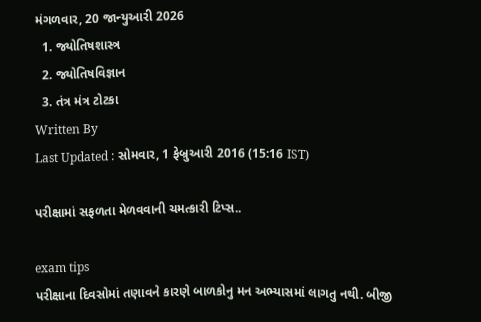મંગળવાર, 20 જાન્યુઆરી 2026
  1. જ્યોતિષશાસ્ત્ર
  2. જ્યોતિષવિજ્ઞાન
  3. તંત્ર મંત્ર ટોટકા
Written By
Last Updated : સોમવાર, 1 ફેબ્રુઆરી 2016 (15:16 IST)

પરીક્ષામાં સફળતા મેળવવાની ચમત્કારી ટિપ્સ..

exam tips
પરીક્ષાના દિવસોમાં તણાવને કારણે બાળકોનુ મન અભ્યાસમાં લાગતુ નથી. બીજી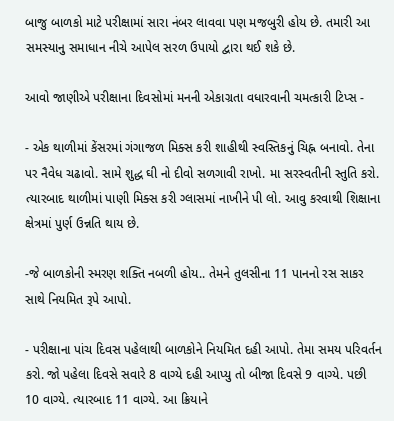બાજુ બાળકો માટે પરીક્ષામાં સારા નંબર લાવવા પણ મજબુરી હોય છે. તમારી આ સમસ્યાનુ સમાધાન નીચે આપેલ સરળ ઉપાયો દ્વારા થઈ શકે છે.

આવો જાણીએ પરીક્ષાના દિવસોમાં મનની એકાગ્રતા વધારવાની ચમત્કારી ટિપ્સ -

- એક થાળીમાં કેંસરમાં ગંગાજળ મિક્સ કરી શાહીથી સ્વસ્તિકનું ચિહ્ન બનાવો. તેના પર નૈવેધ ચઢાવો. સામે શુદ્ધ ઘી નો દીવો સળગાવી રાખો. મા સરસ્વતીની સ્તુતિ કરો. ત્યારબાદ થાળીમાં પાણી મિક્સ કરી ગ્લાસમાં નાખીને પી લો. આવુ કરવાથી શિક્ષાના ક્ષેત્રમાં પુર્ણ ઉન્નતિ થાય છે.

-જે બાળકોની સ્મરણ શક્તિ નબળી હોય.. તેમને તુલસીના 11 પાનનો રસ સાકર સાથે નિયમિત રૂપે આપો.

- પરીક્ષાના પાંચ દિવસ પહેલાથી બાળકોને નિયમિત દહી આપો. તેમા સમય પરિવર્તન કરો. જો પહેલા દિવસે સવારે 8 વાગ્યે દહી આપ્યુ તો બીજા દિવસે 9 વાગ્યે. પછી 10 વાગ્યે. ત્યારબાદ 11 વાગ્યે. આ ક્રિયાને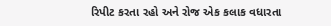રિપીટ કરતા રહો અને રોજ એક કલાક વધારતા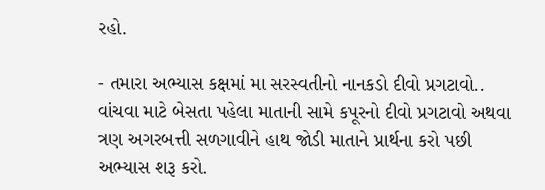રહો.

- તમારા અભ્યાસ કક્ષમાં મા સરસ્વતીનો નાનકડો દીવો પ્રગટાવો.. વાંચવા માટે બેસતા પહેલા માતાની સામે કપૂરનો દીવો પ્રગટાવો અથવા ત્રણ અગરબત્તી સળગાવીને હાથ જોડી માતાને પ્રાર્થના કરો પછી અભ્યાસ શરૂ કરો.